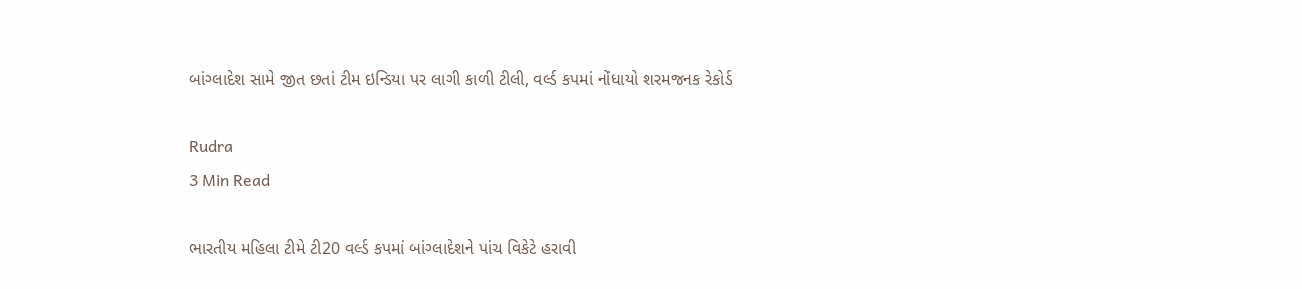બાંગ્લાદેશ સામે જીત છતાં ટીમ ઇન્ડિયા પર લાગી કાળી ટીલી, વર્લ્ડ કપમાં નોંધાયો શરમજનક રેકોર્ડ

Rudra
3 Min Read

ભારતીય મહિલા ટીમે ટી20 વર્લ્ડ કપમાં બાંગ્લાદેશને પાંચ વિકેટે હરાવી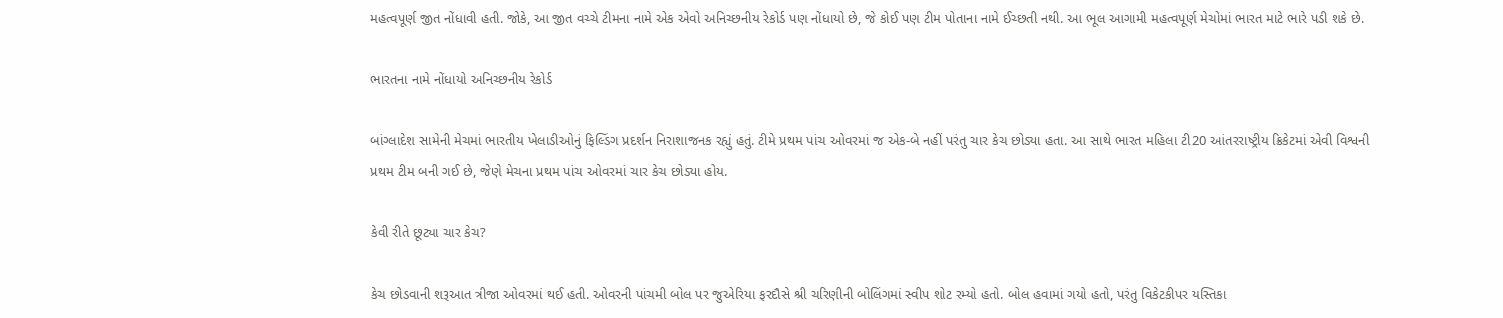મહત્વપૂર્ણ જીત નોંધાવી હતી. જોકે, આ જીત વચ્ચે ટીમના નામે એક એવો અનિચ્છનીય રેકોર્ડ પણ નોંધાયો છે, જે કોઈ પણ ટીમ પોતાના નામે ઈચ્છતી નથી. આ ભૂલ આગામી મહત્વપૂર્ણ મેચોમાં ભારત માટે ભારે પડી શકે છે.

ભારતના નામે નોંધાયો અનિચ્છનીય રેકોર્ડ

બાંગ્લાદેશ સામેની મેચમાં ભારતીય ખેલાડીઓનું ફિલ્ડિંગ પ્રદર્શન નિરાશાજનક રહ્યું હતું. ટીમે પ્રથમ પાંચ ઓવરમાં જ એક-બે નહીં પરંતુ ચાર કેચ છોડ્યા હતા. આ સાથે ભારત મહિલા ટી20 આંતરરાષ્ટ્રીય ક્રિકેટમાં એવી વિશ્વની પ્રથમ ટીમ બની ગઈ છે, જેણે મેચના પ્રથમ પાંચ ઓવરમાં ચાર કેચ છોડ્યા હોય.

કેવી રીતે છૂટ્યા ચાર કેચ?

કેચ છોડવાની શરૂઆત ત્રીજા ઓવરમાં થઈ હતી. ઓવરની પાંચમી બોલ પર જુએરિયા ફરદૌસે શ્રી ચરિણીની બોલિંગમાં સ્વીપ શોટ રમ્યો હતો. બોલ હવામાં ગયો હતો, પરંતુ વિકેટકીપર યસ્તિકા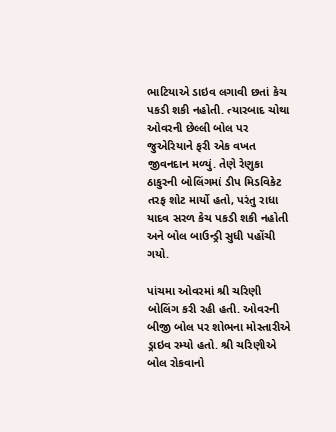ભાટિયાએ ડાઇવ લગાવી છતાં કેચ પકડી શકી નહોતી. ત્યારબાદ ચોથા ઓવરની છેલ્લી બોલ પર જુએરિયાને ફરી એક વખત જીવનદાન મળ્યું. તેણે રેણુકા ઠાકુરની બોલિંગમાં ડીપ મિડવિકેટ તરફ શોટ માર્યો હતો, પરંતુ રાધા યાદવ સરળ કેચ પકડી શકી નહોતી અને બોલ બાઉન્ડ્રી સુધી પહોંચી ગયો.

પાંચમા ઓવરમાં શ્રી ચરિણી બોલિંગ કરી રહી હતી. ઓવરની બીજી બોલ પર શોભના મોસ્તારીએ ડ્રાઇવ રમ્યો હતો. શ્રી ચરિણીએ બોલ રોકવાનો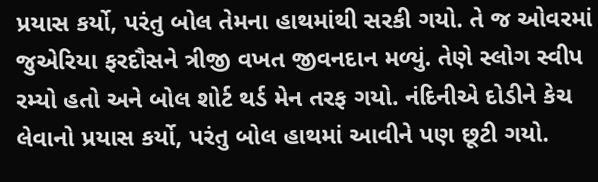પ્રયાસ કર્યો, પરંતુ બોલ તેમના હાથમાંથી સરકી ગયો. તે જ ઓવરમાં જુએરિયા ફરદૌસને ત્રીજી વખત જીવનદાન મળ્યું. તેણે સ્લોગ સ્વીપ રમ્યો હતો અને બોલ શોર્ટ થર્ડ મેન તરફ ગયો. નંદિનીએ દોડીને કેચ લેવાનો પ્રયાસ કર્યો, પરંતુ બોલ હાથમાં આવીને પણ છૂટી ગયો.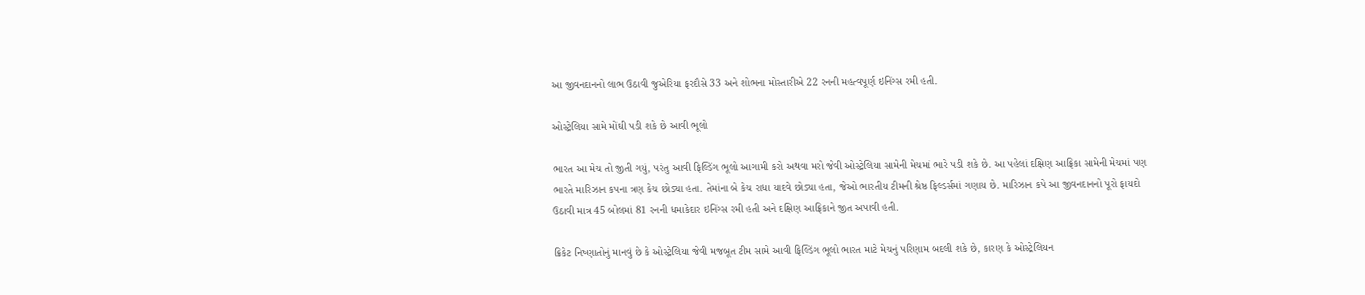આ જીવનદાનનો લાભ ઉઠાવી જુએરિયા ફરદૌસે 33 અને શોભના મોસ્તારીએ 22 રનની મહત્વપૂર્ણ ઇનિંગ્સ રમી હતી.

ઓસ્ટ્રેલિયા સામે મોંઘી પડી શકે છે આવી ભૂલો

ભારત આ મેચ તો જીતી ગયું, પરંતુ આવી ફિલ્ડિંગ ભૂલો આગામી કરો અથવા મરો જેવી ઓસ્ટ્રેલિયા સામેની મેચમાં ભારે પડી શકે છે. આ પહેલાં દક્ષિણ આફ્રિકા સામેની મેચમાં પણ ભારતે મારિઝાન કપના ત્રણ કેચ છોડ્યા હતા. તેમાંના બે કેચ રાધા યાદવે છોડ્યા હતા, જેઓ ભારતીય ટીમની શ્રેષ્ઠ ફિલ્ડર્સમાં ગણાય છે. મારિઝાન કપે આ જીવનદાનનો પૂરો ફાયદો ઉઠાવી માત્ર 45 બોલમાં 81 રનની ધમાકેદાર ઇનિંગ્સ રમી હતી અને દક્ષિણ આફ્રિકાને જીત અપાવી હતી.

ક્રિકેટ નિષ્ણાતોનું માનવું છે કે ઓસ્ટ્રેલિયા જેવી મજબૂત ટીમ સામે આવી ફિલ્ડિંગ ભૂલો ભારત માટે મેચનું પરિણામ બદલી શકે છે, કારણ કે ઓસ્ટ્રેલિયન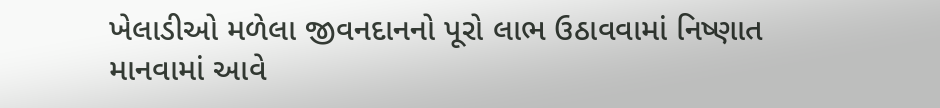ખેલાડીઓ મળેલા જીવનદાનનો પૂરો લાભ ઉઠાવવામાં નિષ્ણાત માનવામાં આવે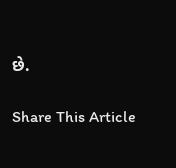છે.

Share This Article